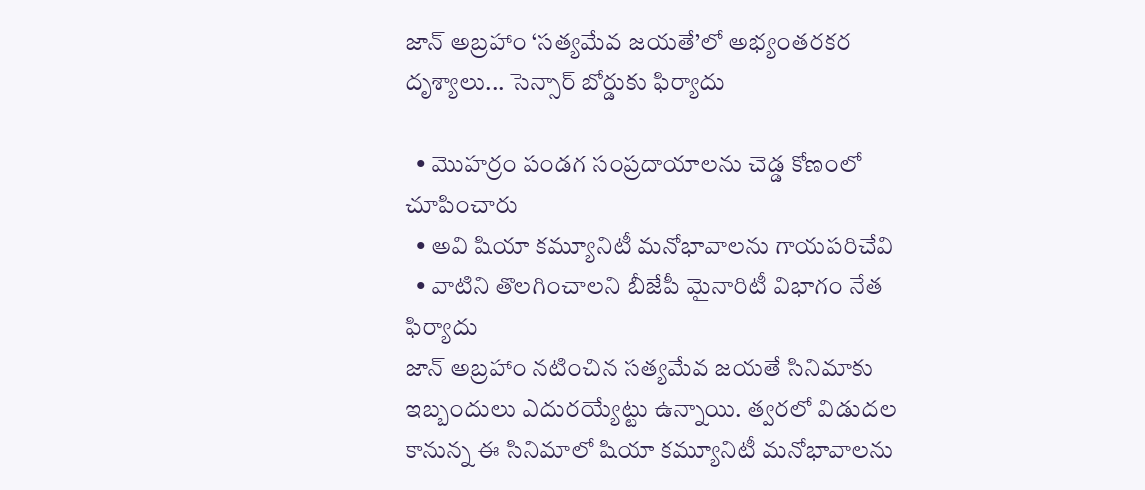జాన్ అబ్రహాం ‘సత్యమేవ జయతే’లో అభ్యంతరకర దృశ్యాలు... సెన్సార్ బోర్డుకు ఫిర్యాదు

  • మొహర్రం పండగ సంప్రదాయాలను చెడ్డ కోణంలో చూపించారు
  • అవి షియా కమ్యూనిటీ మనోభావాలను గాయపరిచేవి
  • వాటిని తొలగించాలని బీజేపీ మైనారిటీ విభాగం నేత ఫిర్యాదు
జాన్ అబ్రహాం నటించిన సత్యమేవ జయతే సినిమాకు ఇబ్బందులు ఎదురయ్యేట్టు ఉన్నాయి. త్వరలో విడుదల కానున్న ఈ సినిమాలో షియా కమ్యూనిటీ మనోభావాలను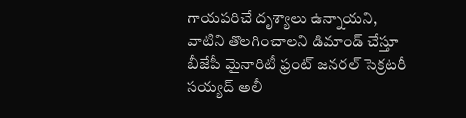గాయపరిచే దృశ్యాలు ఉన్నాయని, వాటిని తొలగించాలని డిమాండ్ చేస్తూ బీజేపీ మైనారిటీ ఫ్రంట్ జనరల్ సెక్రటరీ సయ్యద్ అలీ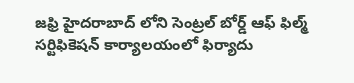జఫ్రి హైదరాబాద్ లోని సెంట్రల్ బోర్డ్ ఆఫ్ ఫిల్మ్ సర్టిఫికెషన్ కార్యాలయంలో ఫిర్యాదు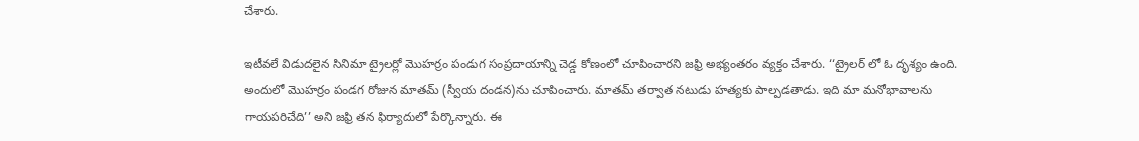చేశారు.

ఇటీవలే విడుదలైన సినిమా ట్రైలర్లో మొహర్రం పండుగ సంప్రదాయాన్ని చెడ్డ కోణంలో చూపించారని జఫ్రి అభ్యంతరం వ్యక్తం చేశారు. ‘‘ట్రైలర్ లో ఓ దృశ్యం ఉంది. అందులో మొహర్రం పండగ రోజున మాతమ్ (స్వీయ దండన)ను చూపించారు. మాతమ్ తర్వాత నటుడు హత్యకు పాల్పడతాడు. ఇది మా మనోభావాలను గాయపరిచేది’’ అని జఫ్రి తన ఫిర్యాదులో పేర్కొన్నారు. ఈ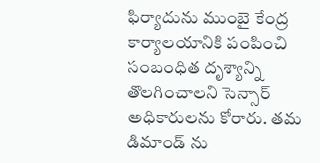ఫిర్యాదును ముంబై కేంద్ర కార్యాలయానికి పంపించి సంబంధిత దృశ్యాన్ని తొలగించాలని సెన్సార్ అధికారులను కోరారు. తమ డిమాండ్ ను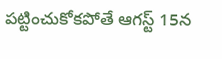పట్టించుకోకపోతే ఆగస్ట్ 15న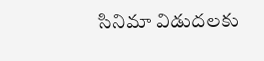సినిమా విడుదలకు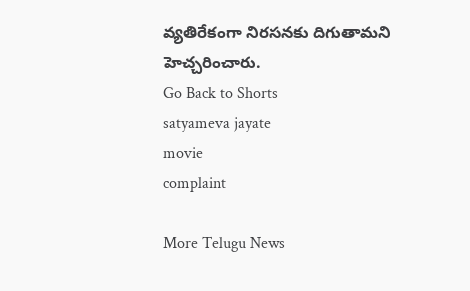వ్యతిరేకంగా నిరసనకు దిగుతామని హెచ్చరించారు.
Go Back to Shorts
satyameva jayate
movie
complaint

More Telugu News